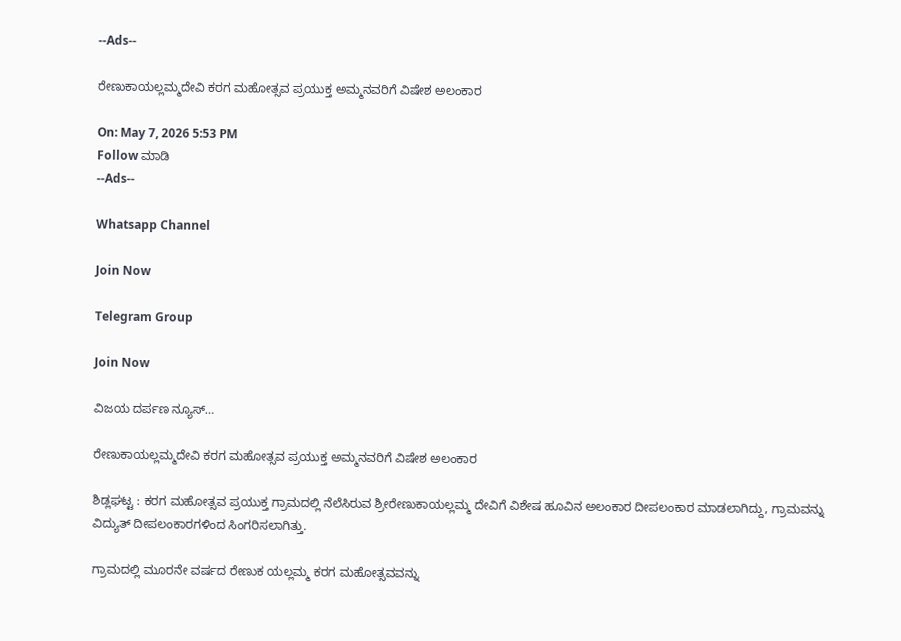--Ads--

ರೇಣುಕಾಯಲ್ಲಮ್ಮದೇವಿ ಕರಗ ಮಹೋತ್ಸವ ಪ್ರಯುಕ್ತ ಅಮ್ಮನವರಿಗೆ ವಿಷೇಶ ಅಲಂಕಾರ

On: May 7, 2026 5:53 PM
Follow ಮಾಡಿ
--Ads--

Whatsapp Channel

Join Now

Telegram Group

Join Now

ವಿಜಯ ದರ್ಪಣ ನ್ಯೂಸ್…

ರೇಣುಕಾಯಲ್ಲಮ್ಮದೇವಿ ಕರಗ ಮಹೋತ್ಸವ ಪ್ರಯುಕ್ತ ಅಮ್ಮನವರಿಗೆ ವಿಷೇಶ ಅಲಂಕಾರ

ಶಿಡ್ಲಘಟ್ಟ : ಕರಗ ಮಹೋತ್ಸವ ಪ್ರಯುಕ್ತ ಗ್ರಾಮದಲ್ಲಿ ನೆಲೆಸಿರುವ ಶ್ರೀರೇಣುಕಾಯಲ್ಲಮ್ಮ ದೇವಿಗೆ ವಿಶೇಷ ಹೂವಿನ ಅಲಂಕಾರ ದೀಪಲಂಕಾರ ಮಾಡಲಾಗಿದ್ದು, ಗ್ರಾಮವನ್ನು ವಿದ್ಯುತ್‌ ದೀಪಲಂಕಾರಗಳಿಂದ ಸಿಂಗರಿಸಲಾಗಿತ್ತು.

ಗ್ರಾಮದಲ್ಲಿ ಮೂರನೇ ವರ್ಷದ ರೇಣುಕ ಯಲ್ಲಮ್ಮ ಕರಗ ಮಹೋತ್ಸವವನ್ನು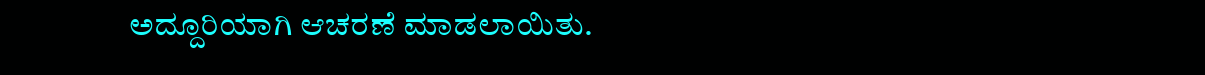ಅದ್ದೂರಿಯಾಗಿ ಆಚರಣೆ ಮಾಡಲಾಯಿತು.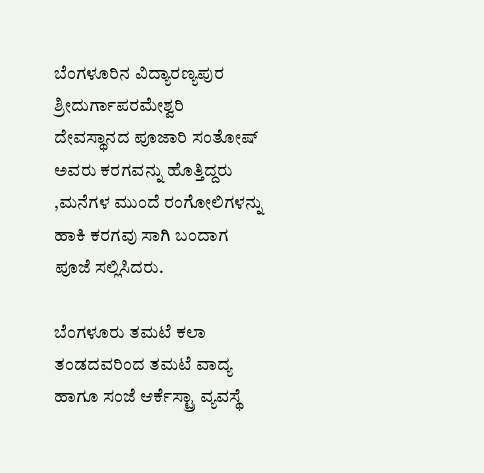ಬೆಂಗಳೂರಿನ ವಿದ್ಯಾರಣ್ಯಪುರ ಶ್ರೀದುರ್ಗಾಪರಮೇಶ್ವರಿ ದೇವಸ್ಥಾನದ ಪೂಜಾರಿ ಸಂತೋಷ್ ಅವರು ಕರಗವನ್ನು ಹೊತ್ತಿದ್ದರು ,ಮನೆಗಳ ಮುಂದೆ ರಂಗೋಲಿಗಳನ್ನು ಹಾಕಿ ಕರಗವು ಸಾಗಿ ಬಂದಾಗ ಪೂಜೆ ಸಲ್ಲಿಸಿದರು.

ಬೆಂಗಳೂರು ತಮಟೆ ಕಲಾ ತಂಡದವರಿಂದ ತಮಟೆ ವಾದ್ಯ ಹಾಗೂ ಸಂಜೆ ಆರ್ಕೆಸ್ಟ್ರಾ ವ್ಯವಸ್ಥೆ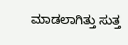ಮಾಡಲಾಗಿತ್ತು ಸುತ್ತ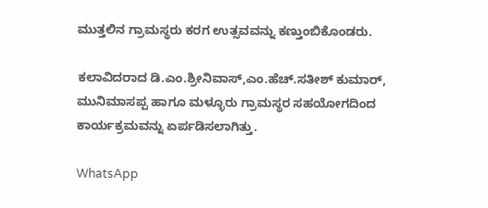ಮುತ್ತಲಿನ ಗ್ರಾಮಸ್ಥರು ಕರಗ ಉತ್ಸವವನ್ನು ಕಣ್ತುಂಬಿಕೊಂಡರು.

ಕಲಾವಿದರಾದ ಡಿ.ಎಂ.ಶ್ರೀನಿವಾಸ್,ಎಂ.ಹೆಚ್.ಸತೀಶ್ ಕುಮಾರ್, ಮುನಿಮಾಸಪ್ಪ ಹಾಗೂ ಮಳ್ಳೂರು ಗ್ರಾಮಸ್ಥರ ಸಹಯೋಗದಿಂದ ಕಾರ್ಯಕ್ರಮವನ್ನು ಏರ್ಪಡಿಸಲಾಗಿತ್ತು.

WhatsApp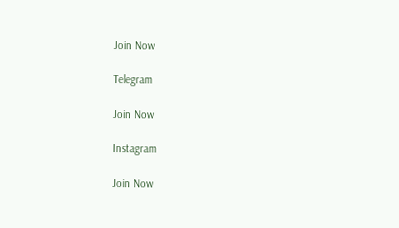Join Now

Telegram

Join Now

Instagram

Join Now